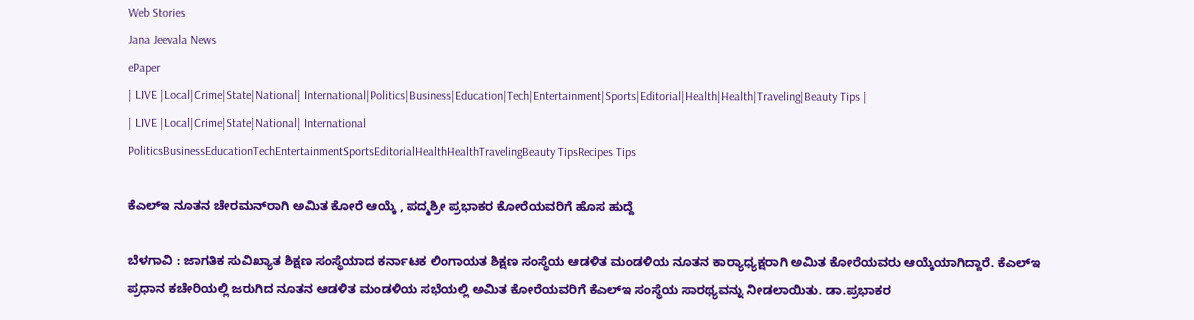Web Stories
Jana Jeevala News
ePaper
| LIVE |Local|Crime|State|National| International|Politics|Business|Education|Tech|Entertainment|Sports|Editorial|Health|Health|Traveling|Beauty Tips |
| LIVE |Local|Crime|State|National| International
PoliticsBusinessEducationTechEntertainmentSportsEditorialHealthHealthTravelingBeauty TipsRecipes Tips

ಕೆಎಲ್‌ಇ ನೂತನ ಚೇರಮನ್‌ರಾಗಿ ಅಮಿತ ಕೋರೆ ಆಯ್ಕೆ , ಪದ್ಮಶ್ರೀ ಪ್ರಭಾಕರ ಕೋರೆಯವರಿಗೆ ಹೊಸ ಹುದ್ದೆ

ಬೆಳಗಾವಿ : ಜಾಗತಿಕ ಸುವಿಖ್ಯಾತ ಶಿಕ್ಷಣ ಸಂಸ್ಥೆಯಾದ ಕರ್ನಾಟಕ ಲಿಂಗಾಯತ ಶಿಕ್ಷಣ ಸಂಸ್ಥೆಯ ಆಡಳಿತ ಮಂಡಳಿಯ ನೂತನ ಕಾರ‍್ಯಾಧ್ಯಕ್ಷರಾಗಿ ಅಮಿತ ಕೋರೆಯವರು ಆಯ್ಕೆಯಾಗಿದ್ದಾರೆ. ಕೆಎಲ್‌ಇ ಪ್ರಧಾನ ಕಚೇರಿಯಲ್ಲಿ ಜರುಗಿದ ನೂತನ ಆಡಳಿತ ಮಂಡಳಿಯ ಸಭೆಯಲ್ಲಿ ಅಮಿತ ಕೋರೆಯವರಿಗೆ ಕೆಎಲ್‌ಇ ಸಂಸ್ಥೆಯ ಸಾರಥ್ಯವನ್ನು ನೀಡಲಾಯಿತು. ಡಾ.ಪ್ರಭಾಕರ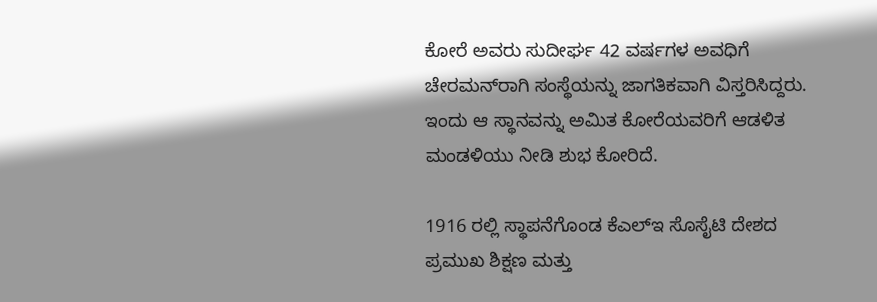ಕೋರೆ ಅವರು ಸುದೀರ್ಘ 42 ವರ್ಷಗಳ ಅವಧಿಗೆ ಚೇರಮನ್‌ರಾಗಿ ಸಂಸ್ಥೆಯನ್ನು ಜಾಗತಿಕವಾಗಿ ವಿಸ್ತರಿಸಿದ್ದರು. ಇಂದು ಆ ಸ್ಥಾನವನ್ನು ಅಮಿತ ಕೋರೆಯವರಿಗೆ ಆಡಳಿತ ಮಂಡಳಿಯು ನೀಡಿ ಶುಭ ಕೋರಿದೆ.

1916 ರಲ್ಲಿ ಸ್ಥಾಪನೆಗೊಂಡ ಕೆಎಲ್‌ಇ ಸೊಸೈಟಿ ದೇಶದ ಪ್ರಮುಖ ಶಿಕ್ಷಣ ಮತ್ತು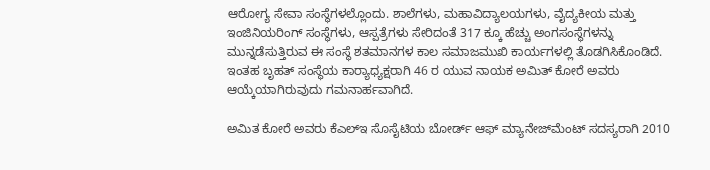ಆರೋಗ್ಯ ಸೇವಾ ಸಂಸ್ಥೆಗಳಲ್ಲೊಂದು. ಶಾಲೆಗಳು, ಮಹಾವಿದ್ಯಾಲಯಗಳು, ವೈದ್ಯಕೀಯ ಮತ್ತು ಇಂಜಿನಿಯರಿಂಗ್ ಸಂಸ್ಥೆಗಳು, ಆಸ್ಪತ್ರೆಗಳು ಸೇರಿದಂತೆ 317 ಕ್ಕೂ ಹೆಚ್ಚು ಅಂಗಸಂಸ್ಥೆಗಳನ್ನು ಮುನ್ನಡೆಸುತ್ತಿರುವ ಈ ಸಂಸ್ಥೆ ಶತಮಾನಗಳ ಕಾಲ ಸಮಾಜಮುಖಿ ಕಾರ್ಯಗಳಲ್ಲಿ ತೊಡಗಿಸಿಕೊಂಡಿದೆ. ಇಂತಹ ಬೃಹತ್‌ ಸಂಸ್ಥೆಯ ಕಾರ‍್ಯಾಧ್ಯಕ್ಷರಾಗಿ 46 ರ ಯುವ ನಾಯಕ ಅಮಿತ್ ಕೋರೆ ಅವರು ಆಯ್ಕೆಯಾಗಿರುವುದು ಗಮನಾರ್ಹವಾಗಿದೆ.

ಅಮಿತ ಕೋರೆ ಅವರು ಕೆಎಲ್‌ಇ ಸೊಸೈಟಿಯ ಬೋರ್ಡ್ ಆಫ್ ಮ್ಯಾನೇಜ್‌ಮೆಂಟ್ ಸದಸ್ಯರಾಗಿ 2010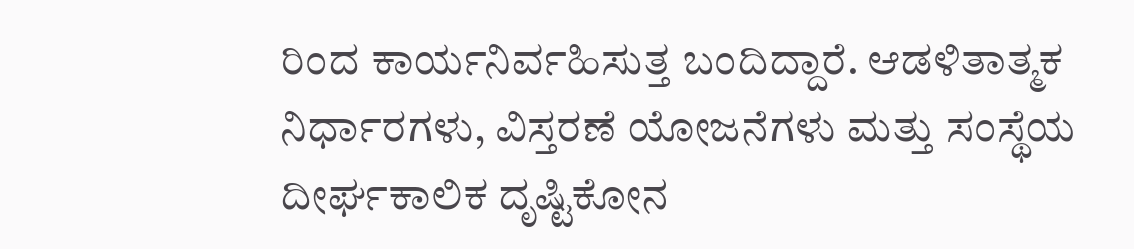ರಿಂದ ಕಾರ್ಯನಿರ್ವಹಿಸುತ್ತ ಬಂದಿದ್ದಾರೆ. ಆಡಳಿತಾತ್ಮಕ ನಿರ್ಧಾರಗಳು, ವಿಸ್ತರಣೆ ಯೋಜನೆಗಳು ಮತ್ತು ಸಂಸ್ಥೆಯ ದೀರ್ಘಕಾಲಿಕ ದೃಷ್ಟಿಕೋನ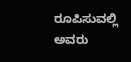ರೂಪಿಸುವಲ್ಲಿ ಅವರು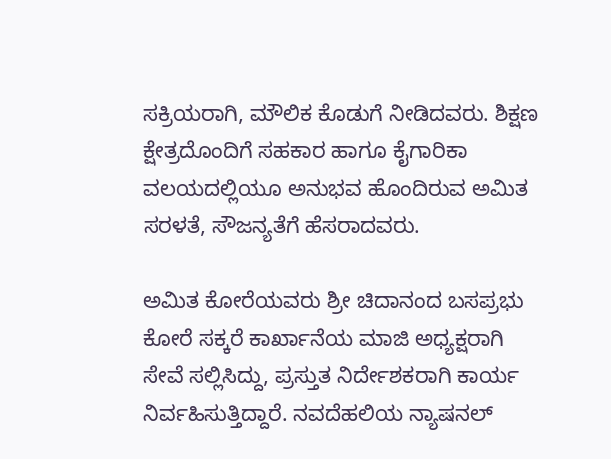ಸಕ್ರಿಯರಾಗಿ, ಮೌಲಿಕ ಕೊಡುಗೆ ನೀಡಿದವರು. ಶಿಕ್ಷಣ ಕ್ಷೇತ್ರದೊಂದಿಗೆ ಸಹಕಾರ ಹಾಗೂ ಕೈಗಾರಿಕಾ ವಲಯದಲ್ಲಿಯೂ ಅನುಭವ ಹೊಂದಿರುವ ಅಮಿತ ಸರಳತೆ, ಸೌಜನ್ಯತೆಗೆ ಹೆಸರಾದವರು.

ಅಮಿತ ಕೋರೆಯವರು ಶ್ರೀ ಚಿದಾನಂದ ಬಸಪ್ರಭು ಕೋರೆ ಸಕ್ಕರೆ ಕಾರ್ಖಾನೆಯ ಮಾಜಿ ಅಧ್ಯಕ್ಷರಾಗಿ ಸೇವೆ ಸಲ್ಲಿಸಿದ್ದು, ಪ್ರಸ್ತುತ ನಿರ್ದೇಶಕರಾಗಿ ಕಾರ್ಯ ನಿರ್ವಹಿಸುತ್ತಿದ್ದಾರೆ. ನವದೆಹಲಿಯ ನ್ಯಾಷನಲ್‌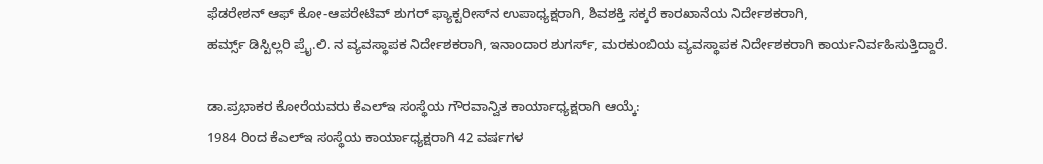ಫೆಡರೇಶನ್‌ ಆಫ್‌ ಕೋ-ಆಪರೇಟಿವ್‌ ಶುಗರ್ ಫ್ಯಾಕ್ಟರೀಸ್‌ನ ಉಪಾಧ್ಯಕ್ಷರಾಗಿ, ಶಿವಶಕ್ತಿ ಸಕ್ಕರೆ ಕಾರಖಾನೆಯ ನಿರ್ದೇಶಕರಾಗಿ,
ಹರ್ಮ್ಸ್ ಡಿಸ್ಟಿಲ್ಲರಿ ಪ್ರೈ.ಲಿ. ನ ವ್ಯವಸ್ಥಾಪಕ ನಿರ್ದೇಶಕರಾಗಿ, ಇನಾಂದಾರ ಶುಗರ್ಸ್, ಮರಕುಂಬಿಯ ವ್ಯವಸ್ಥಾಪಕ ನಿರ್ದೇಶಕರಾಗಿ ಕಾರ್ಯನಿರ್ವಹಿಸುತ್ತಿದ್ದಾರೆ.

ಡಾ.ಪ್ರಭಾಕರ ಕೋರೆಯವರು ಕೆಎಲ್‌ಇ ಸಂಸ್ಥೆಯ ಗೌರವಾನ್ವಿತ ಕಾರ್ಯಾಧ್ಯಕ್ಷರಾಗಿ ಆಯ್ಕೆ:
1984 ರಿಂದ ಕೆಎಲ್‌ಇ ಸಂಸ್ಥೆಯ ಕಾರ್ಯಾಧ್ಯಕ್ಷರಾಗಿ 42 ವರ್ಷಗಳ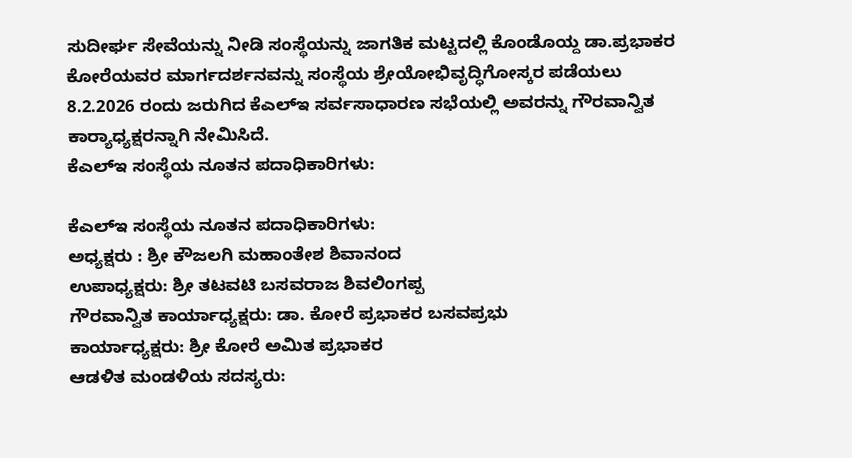ಸುದೀರ್ಘ ಸೇವೆಯನ್ನು ನೀಡಿ ಸಂಸ್ಥೆಯನ್ನು ಜಾಗತಿಕ ಮಟ್ಟದಲ್ಲಿ ಕೊಂಡೊಯ್ದ ಡಾ.ಪ್ರಭಾಕರ ಕೋರೆಯವರ ಮಾರ್ಗದರ್ಶನವನ್ನು ಸಂಸ್ಥೆಯ ಶ್ರೇಯೋಭಿವೃದ್ಧಿಗೋಸ್ಕರ ಪಡೆಯಲು 8.2.2026 ರಂದು ಜರುಗಿದ ಕೆಎಲ್‌ಇ ಸರ್ವಸಾಧಾರಣ ಸಭೆಯಲ್ಲಿ ಅವರನ್ನು ಗೌರವಾನ್ವಿತ ಕಾರ‍್ಯಾಧ್ಯಕ್ಷರನ್ನಾಗಿ ನೇಮಿಸಿದೆ.
ಕೆಎಲ್‌ಇ ಸಂಸ್ಥೆಯ ನೂತನ ಪದಾಧಿಕಾರಿಗಳು:

ಕೆಎಲ್‌ಇ ಸಂಸ್ಥೆಯ ನೂತನ ಪದಾಧಿಕಾರಿಗಳು:
ಅಧ್ಯಕ್ಷರು : ಶ್ರೀ ಕೌಜಲಗಿ ಮಹಾಂತೇಶ ಶಿವಾನಂದ
ಉಪಾಧ್ಯಕ್ಷರು: ಶ್ರೀ ತಟವಟಿ ಬಸವರಾಜ ಶಿವಲಿಂಗಪ್ಪ
ಗೌರವಾನ್ವಿತ ಕಾರ್ಯಾಧ್ಯಕ್ಷರು: ಡಾ. ಕೋರೆ ಪ್ರಭಾಕರ ಬಸವಪ್ರಭು
ಕಾರ್ಯಾಧ್ಯಕ್ಷರು: ಶ್ರೀ ಕೋರೆ ಅಮಿತ ಪ್ರಭಾಕರ
ಆಡಳಿತ ಮಂಡಳಿಯ ಸದಸ್ಯರು: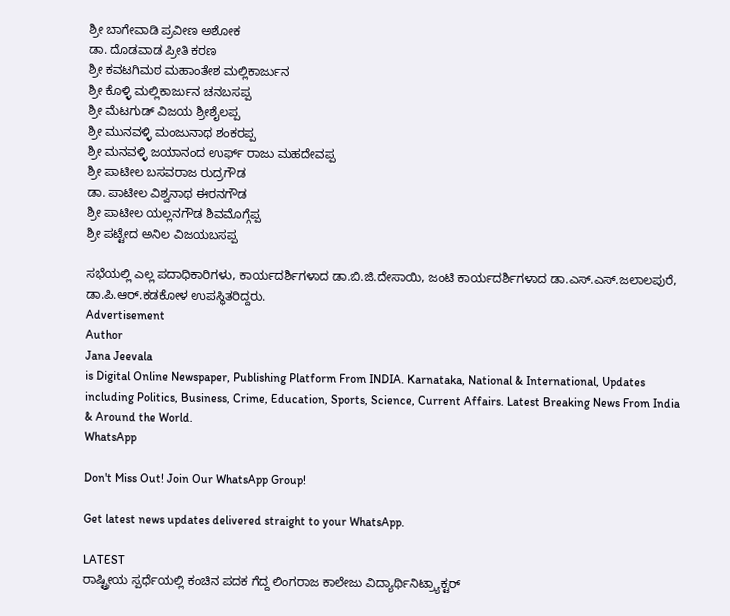ಶ್ರೀ ಬಾಗೇವಾಡಿ ಪ್ರವೀಣ ಅಶೋಕ
ಡಾ. ದೊಡವಾಡ ಪ್ರೀತಿ ಕರಣ
ಶ್ರೀ ಕವಟಗಿಮಠ ಮಹಾಂತೇಶ ಮಲ್ಲಿಕಾರ್ಜುನ
ಶ್ರೀ ಕೊಳ್ಳಿ ಮಲ್ಲಿಕಾರ್ಜುನ ಚನಬಸಪ್ಪ
ಶ್ರೀ ಮೆಟಗುಡ್‌ ವಿಜಯ ಶ್ರೀಶೈಲಪ್ಪ
ಶ್ರೀ ಮುನವಳ್ಳಿ ಮಂಜುನಾಥ ಶಂಕರಪ್ಪ
ಶ್ರೀ ಮನವಳ್ಳಿ ಜಯಾನಂದ ಉರ್ಫ್ ರಾಜು ಮಹದೇವಪ್ಪ
ಶ್ರೀ ಪಾಟೀಲ ಬಸವರಾಜ ರುದ್ರಗೌಡ
ಡಾ. ಪಾಟೀಲ ವಿಶ್ವನಾಥ ಈರನಗೌಡ
ಶ್ರೀ ಪಾಟೀಲ ಯಲ್ಲನಗೌಡ ಶಿವಮೊಗ್ಗೆಪ್ಪ
ಶ್ರೀ ಪಟ್ಟೇದ ಅನಿಲ ವಿಜಯಬಸಪ್ಪ

ಸಭೆಯಲ್ಲಿ ಎಲ್ಲ ಪದಾಧಿಕಾರಿಗಳು, ಕಾರ್ಯದರ್ಶಿಗಳಾದ ಡಾ.ಬಿ.ಜಿ.ದೇಸಾಯಿ, ಜಂಟಿ ಕಾರ್ಯದರ್ಶಿಗಳಾದ ಡಾ.ಎಸ್.ಎಸ್.ಜಲಾಲಪುರೆ, ಡಾ.ಪಿ.ಆರ್.ಕಡಕೋಳ ಉಪಸ್ಥಿತರಿದ್ದರು.
Advertisement
Author
Jana Jeevala
is Digital Online Newspaper, Publishing Platform From INDIA. Karnataka, National & International, Updates including Politics, Business, Crime, Education, Sports, Science, Current Affairs. Latest Breaking News From India & Around the World.
WhatsApp

Don't Miss Out! Join Our WhatsApp Group!

Get latest news updates delivered straight to your WhatsApp.

LATEST
ರಾಷ್ಟ್ರೀಯ ಸ್ಪರ್ಧೆಯಲ್ಲಿ ಕಂಚಿನ ಪದಕ ಗೆದ್ದ ಲಿಂಗರಾಜ ಕಾಲೇಜು ವಿದ್ಯಾರ್ಥಿನಿಟ್ರ್ಯಾಕ್ಟರ್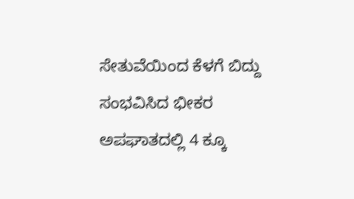ಸೇತುವೆಯಿಂದ ಕೆಳಗೆ ಬಿದ್ದು ಸಂಭವಿಸಿದ ಭೀಕರ ಅಪಘಾತದಲ್ಲಿ 4 ಕ್ಕೂ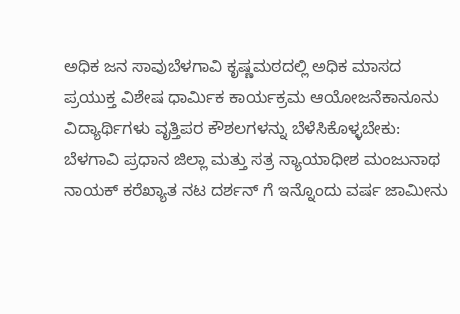ಅಧಿಕ ಜನ ಸಾವುಬೆಳಗಾವಿ ಕೃಷ್ಣಮಠದಲ್ಲಿ ಅಧಿಕ ಮಾಸದ ಪ್ರಯುಕ್ತ ವಿಶೇಷ ಧಾರ್ಮಿಕ ಕಾರ್ಯಕ್ರಮ ಆಯೋಜನೆಕಾನೂನು ವಿದ್ಯಾರ್ಥಿಗಳು ವೃತ್ತಿಪರ ಕೌಶಲಗಳನ್ನು ಬೆಳೆಸಿಕೊಳ್ಳಬೇಕು: ಬೆಳಗಾವಿ ಪ್ರಧಾನ ಜಿಲ್ಲಾ ಮತ್ತು ಸತ್ರ ನ್ಯಾಯಾಧೀಶ ಮಂಜುನಾಥ ನಾಯಕ್ ಕರೆಖ್ಯಾತ ನಟ ದರ್ಶನ್ ಗೆ ಇನ್ನೊಂದು ವರ್ಷ ಜಾಮೀನು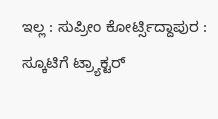ಇಲ್ಲ : ಸುಪ್ರೀಂ ಕೋರ್ಟ್ಸಿದ್ದಾಪುರ : ಸ್ಕೂಟಿಗೆ ಟ್ರ್ಯಾಕ್ಟರ್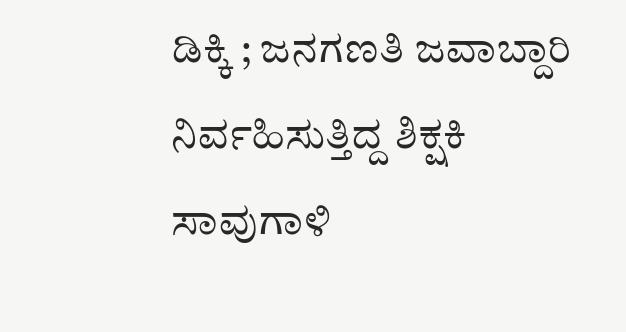ಡಿಕ್ಕಿ ; ಜನಗಣತಿ ಜವಾಬ್ದಾರಿ ನಿರ್ವಹಿಸುತ್ತಿದ್ದ ಶಿಕ್ಷಕಿ ಸಾವುಗಾಳಿ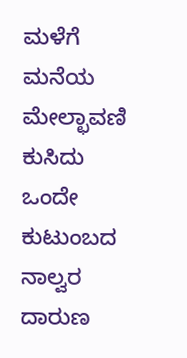ಮಳೆಗೆ ಮನೆಯ ಮೇಲ್ಛಾವಣಿ ಕುಸಿದು ಒಂದೇ ಕುಟುಂಬದ ನಾಲ್ವರ ದಾರುಣ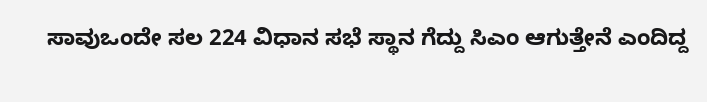ಸಾವುಒಂದೇ ಸಲ 224 ವಿಧಾನ ಸಭೆ ಸ್ಥಾನ ಗೆದ್ದು ಸಿಎಂ ಆಗುತ್ತೇನೆ ಎಂದಿದ್ದ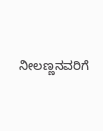ನೀಲಣ್ಣನವರಿಗೆ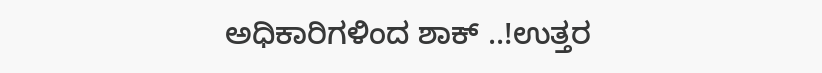ಅಧಿಕಾರಿಗಳಿಂದ ಶಾಕ್ ..!ಉತ್ತರ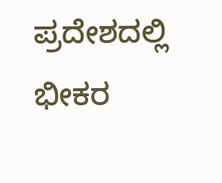ಪ್ರದೇಶದಲ್ಲಿ ಭೀಕರ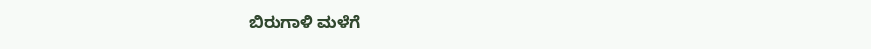ಬಿರುಗಾಳಿ ಮಳೆಗೆ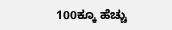100ಕ್ಕೂ ಹೆಚ್ಚು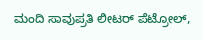ಮಂದಿ ಸಾವುಪ್ರತಿ ಲೀಟರ್‌ ಪೆಟ್ರೋಲ್‌,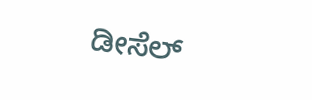ಡೀಸೆಲ್‌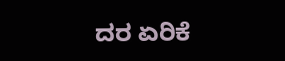ದರ ಏರಿಕೆ